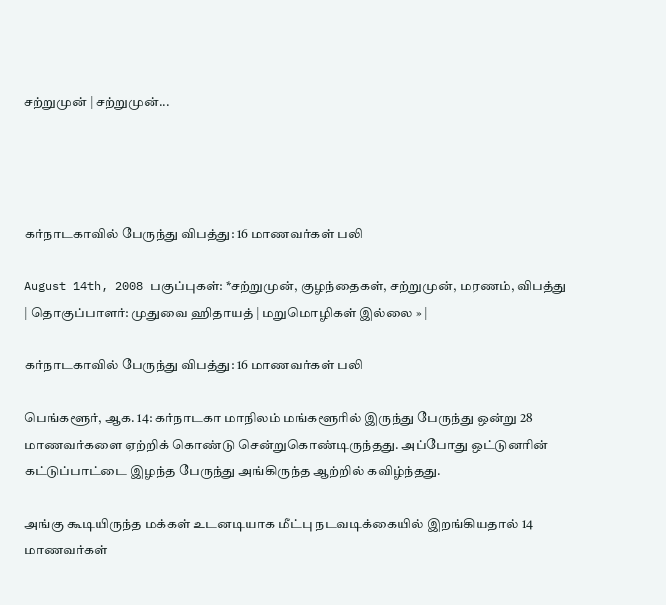சற்றுமுன் | சற்றுமுன்...




கர்நாடகாவில் பேருந்து விபத்து: 16 மாணவர்கள் பலி

August 14th, 2008 பகுப்புகள்: *சற்றுமுன், குழந்தைகள், சற்றுமுன், மரணம், விபத்து | தொகுப்பாளர்: முதுவை ஹிதாயத் | மறுமொழிகள் இல்லை » |

கர்நாடகாவில் பேருந்து விபத்து: 16 மாணவர்கள் பலி

பெங்களூர், ஆக. 14: கர்நாடகா மாநிலம் மங்களூரில் இருந்து பேருந்து ஒன்று 28 மாணவர்களை ஏற்றிக் கொண்டு சென்றுகொண்டிருந்தது. அப்போது ஒட்டுனரின் கட்டுப்பாட்டை இழந்த பேருந்து அங்கிருந்த ஆற்றில் கவிழ்ந்தது.

அங்கு கூடியிருந்த மக்கள் உடனடியாக மீட்பு நடவடிக்கையில் இறங்கியதால் 14 மாணவர்கள்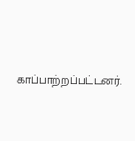காப்பாற்றப்பட்டனர்.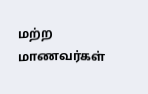மற்ற மாணவர்கள்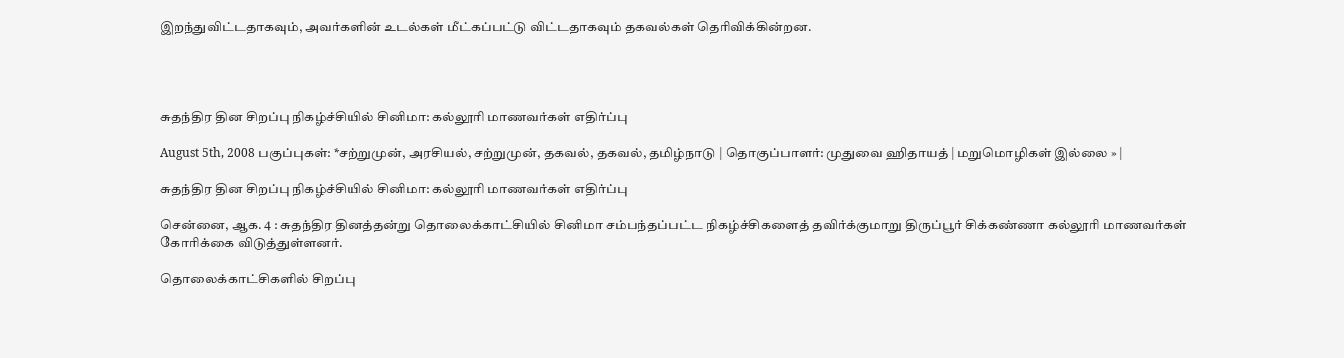இறந்துவிட்டதாகவும், அவர்களின் உடல்கள் மீட்கப்பட்டு விட்டதாகவும் தகவல்கள் தெரிவிக்கின்றன.




சுதந்திர தின சிறப்பு நிகழ்ச்சியில் சினிமா: கல்லூரி மாணவர்கள் எதிர்ப்பு

August 5th, 2008 பகுப்புகள்: *சற்றுமுன், அரசியல், சற்றுமுன், தகவல், தகவல், தமிழ்நாடு | தொகுப்பாளர்: முதுவை ஹிதாயத் | மறுமொழிகள் இல்லை » |

சுதந்திர தின சிறப்பு நிகழ்ச்சியில் சினிமா: கல்லூரி மாணவர்கள் எதிர்ப்பு

சென்னை, ஆக. 4 : சுதந்திர தினத்தன்று தொலைக்காட்சியில் சினிமா சம்பந்தப்பட்ட நிகழ்ச்சிகளைத் தவிர்க்குமாறு திருப்பூர் சிக்கண்ணா கல்லூரி மாணவர்கள் கோரிக்கை விடுத்துள்ளனர்.

தொலைக்காட்சிகளில் சிறப்பு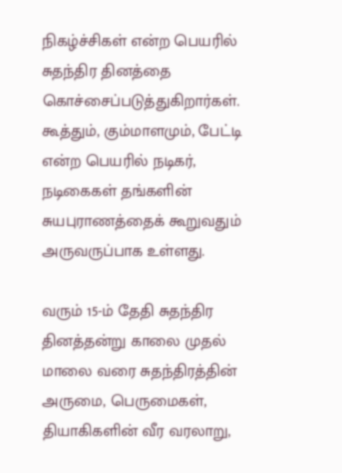நிகழ்ச்சிகள் என்ற பெயரில் சுதந்திர தினத்தை கொச்சைப்படுத்துகிறார்கள். கூத்தும், கும்மாளமும், பேட்டி என்ற பெயரில் நடிகர், நடிகைகள் தங்களின் சுயபுராணத்தைக் கூறுவதும் அருவருப்பாக உள்ளது.

வரும் 15-ம் தேதி சுதந்திர தினத்தன்று காலை முதல் மாலை வரை சுதந்திரத்தின் அருமை, பெருமைகள், தியாகிகளின் வீர வரலாறு,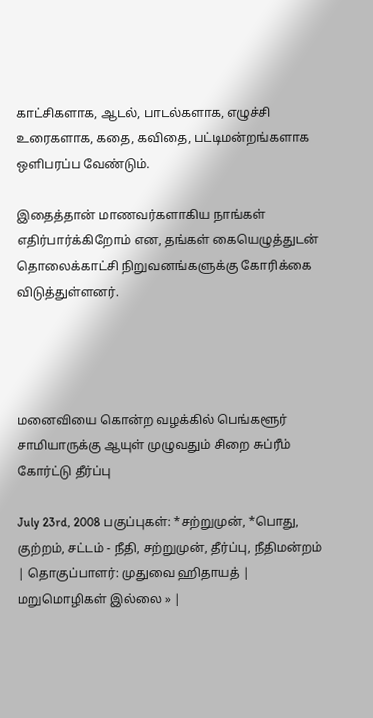காட்சிகளாக, ஆடல், பாடல்களாக, எழுச்சி உரைகளாக, கதை, கவிதை, பட்டிமன்றங்களாக ஒளிபரப்ப வேண்டும்.

இதைத்தான் மாணவர்களாகிய நாங்கள் எதிர்பார்க்கிறோம் என, தங்கள் கையெழுத்துடன் தொலைக்காட்சி நிறுவனங்களுக்கு கோரிக்கை விடுத்துள்ளனர்.




மனைவியை கொன்ற வழக்கில் பெங்களூர் சாமியாருக்கு ஆயுள் முழுவதும் சிறை சுப்ரீம் கோர்ட்டு தீர்ப்பு

July 23rd, 2008 பகுப்புகள்: *சற்றுமுன், *பொது, குற்றம், சட்டம் - நீதி, சற்றுமுன், தீர்ப்பு, நீதிமன்றம் | தொகுப்பாளர்: முதுவை ஹிதாயத் | மறுமொழிகள் இல்லை » |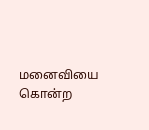மனைவியை கொன்ற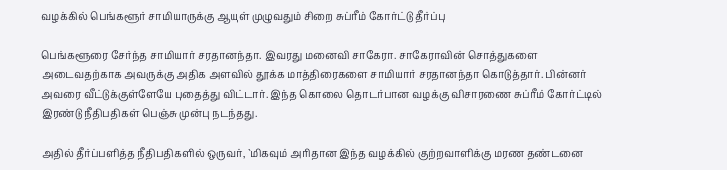வழக்கில் பெங்களூர் சாமியாருக்கு ஆயுள் முழுவதும் சிறை சுப்ரீம் கோர்ட்டு தீர்ப்பு

பெங்களூரை சேர்ந்த சாமியார் சரதானந்தா. இவரது மனைவி சாகேரா. சாகேராவின் சொத்துகளை அடைவதற்காக அவருக்கு அதிக அளவில் தூக்க மாத்திரைகளை சாமியார் சரதானந்தா கொடுத்தார். பின்னர் அவரை வீட்டுக்குள்ளேயே புதைத்து விட்டார். இந்த கொலை தொடர்பான வழக்கு விசாரணை சுப்ரீம் கோர்ட்டில் இரண்டு நீதிபதிகள் பெஞ்சு முன்பு நடந்தது.

அதில் தீர்ப்பளித்த நீதிபதிகளில் ஒருவர், `மிகவும் அரிதான இந்த வழக்கில் குற்றவாளிக்கு மரண தண்டனை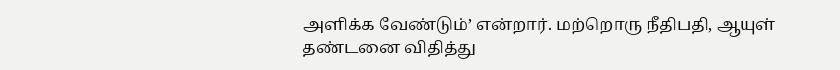அளிக்க வேண்டும்’ என்றார். மற்றொரு நீதிபதி, ஆயுள் தண்டனை விதித்து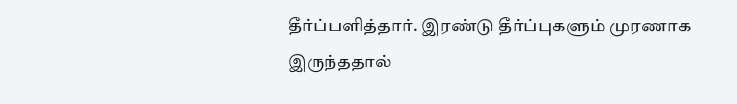தீர்ப்பளித்தார். இரண்டு தீர்ப்புகளும் முரணாக இருந்ததால்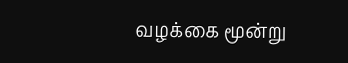வழக்கை மூன்று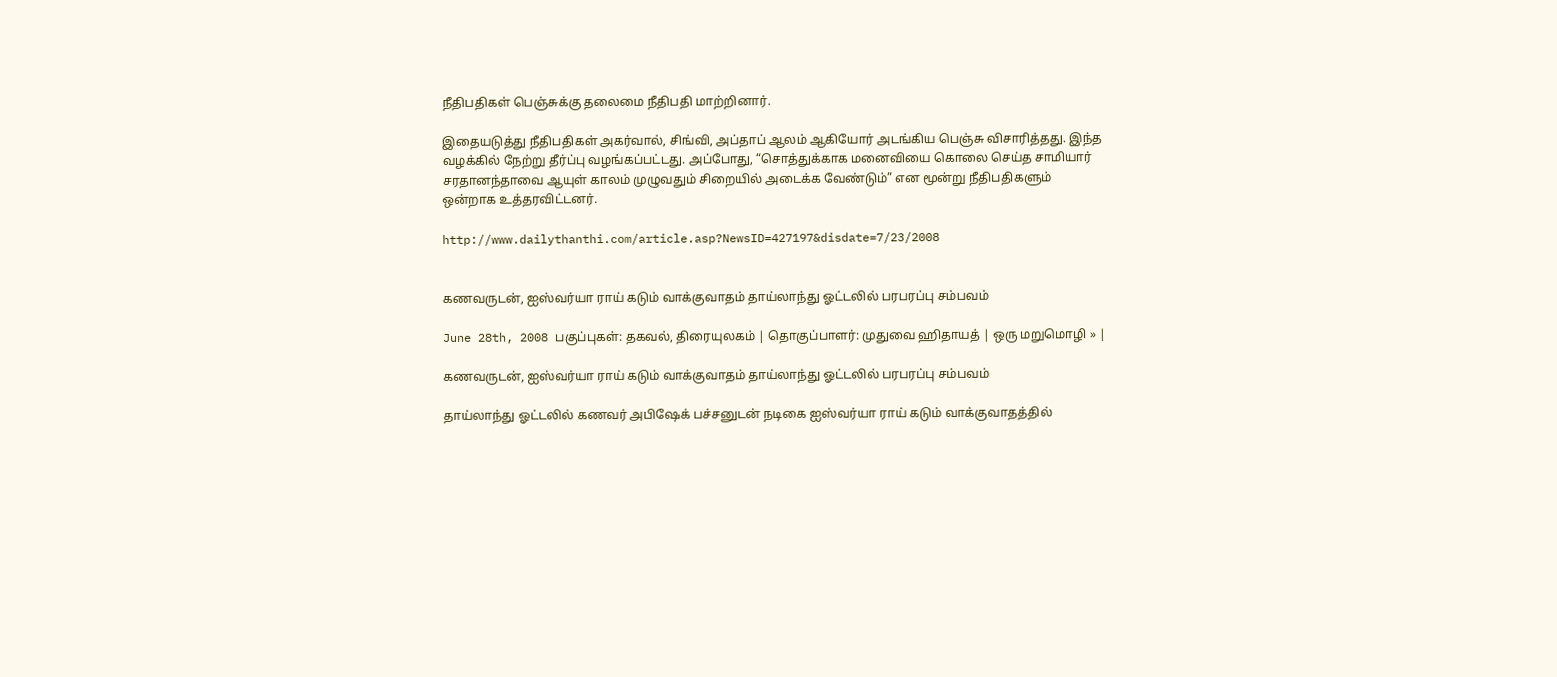நீதிபதிகள் பெஞ்சுக்கு தலைமை நீதிபதி மாற்றினார்.

இதையடுத்து நீதிபதிகள் அகர்வால், சிங்வி, அப்தாப் ஆலம் ஆகியோர் அடங்கிய பெஞ்சு விசாரித்தது. இந்த வழக்கில் நேற்று தீர்ப்பு வழங்கப்பட்டது. அப்போது, “சொத்துக்காக மனைவியை கொலை செய்த சாமியார் சரதானந்தாவை ஆயுள் காலம் முழுவதும் சிறையில் அடைக்க வேண்டும்” என மூன்று நீதிபதிகளும் ஒன்றாக உத்தரவிட்டனர்.

http://www.dailythanthi.com/article.asp?NewsID=427197&disdate=7/23/2008


கணவருடன், ஐஸ்வர்யா ராய் கடும் வாக்குவாதம் தாய்லாந்து ஓட்டலில் பரபரப்பு சம்பவம்

June 28th, 2008 பகுப்புகள்: தகவல், திரையுலகம் | தொகுப்பாளர்: முதுவை ஹிதாயத் | ஒரு மறுமொழி » |

கணவருடன், ஐஸ்வர்யா ராய் கடும் வாக்குவாதம் தாய்லாந்து ஓட்டலில் பரபரப்பு சம்பவம்

தாய்லாந்து ஓட்டலில் கணவர் அபிஷேக் பச்சனுடன் நடிகை ஐஸ்வர்யா ராய் கடும் வாக்குவாதத்தில்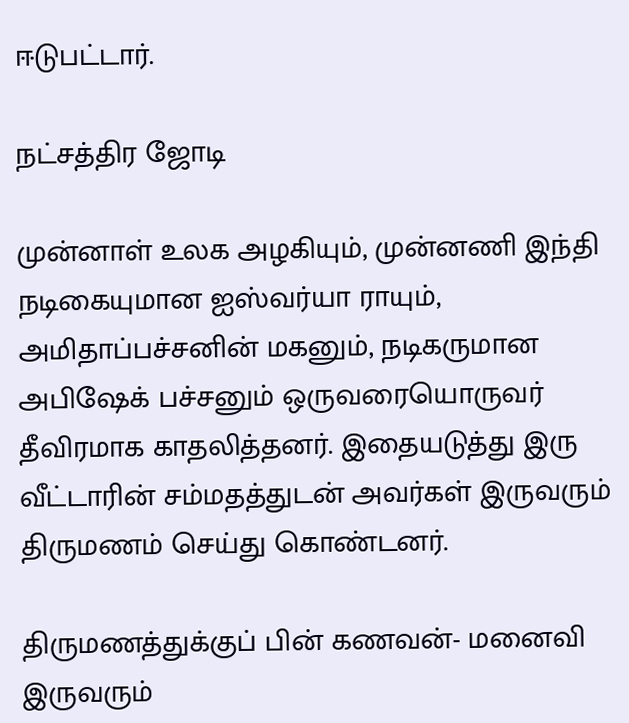ஈடுபட்டார்.

நட்சத்திர ஜோடி

முன்னாள் உலக அழகியும், முன்னணி இந்தி நடிகையுமான ஐஸ்வர்யா ராயும், அமிதாப்பச்சனின் மகனும், நடிகருமான அபிஷேக் பச்சனும் ஒருவரையொருவர் தீவிரமாக காதலித்தனர். இதையடுத்து இரு வீட்டாரின் சம்மதத்துடன் அவர்கள் இருவரும் திருமணம் செய்து கொண்டனர்.

திருமணத்துக்குப் பின் கணவன்- மனைவி இருவரும்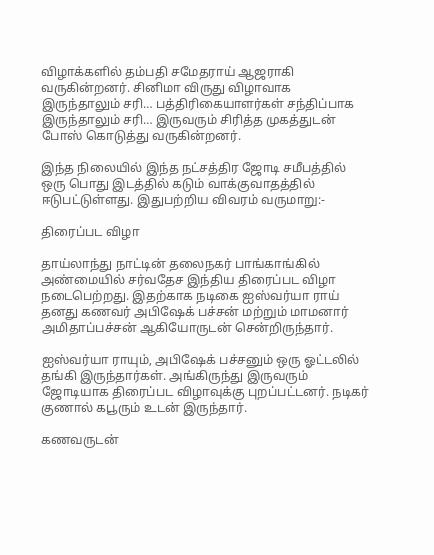விழாக்களில் தம்பதி சமேதராய் ஆஜராகி வருகின்றனர். சினிமா விருது விழாவாக இருந்தாலும் சரி… பத்திரிகையாளர்கள் சந்திப்பாக இருந்தாலும் சரி… இருவரும் சிரித்த முகத்துடன் போஸ் கொடுத்து வருகின்றனர்.

இந்த நிலையில் இந்த நட்சத்திர ஜோடி சமீபத்தில் ஒரு பொது இடத்தில் கடும் வாக்குவாதத்தில் ஈடுபட்டுள்ளது. இதுபற்றிய விவரம் வருமாறு:-

திரைப்பட விழா

தாய்லாந்து நாட்டின் தலைநகர் பாங்காங்கில் அண்மையில் சர்வதேச இந்திய திரைப்பட விழா நடைபெற்றது. இதற்காக நடிகை ஐஸ்வர்யா ராய் தனது கணவர் அபிஷேக் பச்சன் மற்றும் மாமனார் அமிதாப்பச்சன் ஆகியோருடன் சென்றிருந்தார்.

ஐஸ்வர்யா ராயும், அபிஷேக் பச்சனும் ஒரு ஓட்டலில் தங்கி இருந்தார்கள். அங்கிருந்து இருவரும் ஜோடியாக திரைப்பட விழாவுக்கு புறப்பட்டனர். நடிகர் குணால் கபூரும் உடன் இருந்தார்.

கணவருடன்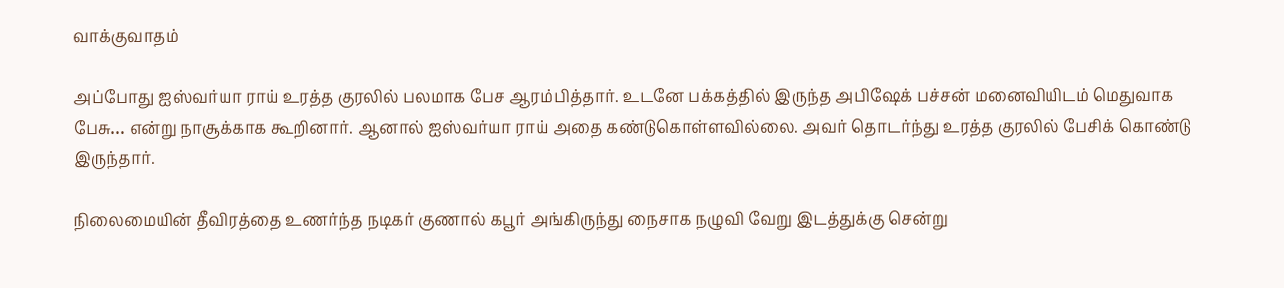வாக்குவாதம்

அப்போது ஐஸ்வர்யா ராய் உரத்த குரலில் பலமாக பேச ஆரம்பித்தார். உடனே பக்கத்தில் இருந்த அபிஷேக் பச்சன் மனைவியிடம் மெதுவாக பேசு… என்று நாசூக்காக கூறினார். ஆனால் ஐஸ்வர்யா ராய் அதை கண்டுகொள்ளவில்லை. அவர் தொடர்ந்து உரத்த குரலில் பேசிக் கொண்டு இருந்தார்.

நிலைமையின் தீவிரத்தை உணர்ந்த நடிகர் குணால் கபூர் அங்கிருந்து நைசாக நழுவி வேறு இடத்துக்கு சென்று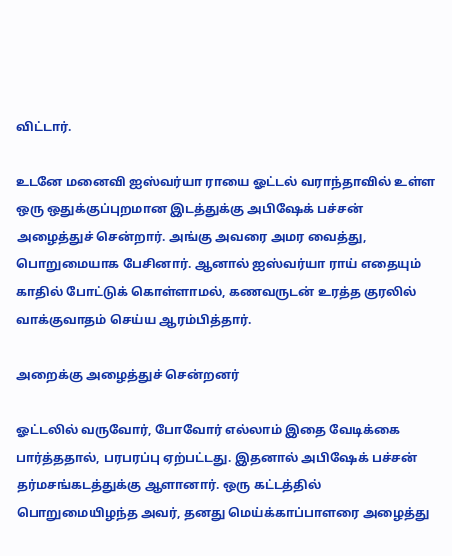விட்டார்.

உடனே மனைவி ஐஸ்வர்யா ராயை ஓட்டல் வராந்தாவில் உள்ள ஒரு ஒதுக்குப்புறமான இடத்துக்கு அபிஷேக் பச்சன் அழைத்துச் சென்றார். அங்கு அவரை அமர வைத்து, பொறுமையாக பேசினார். ஆனால் ஐஸ்வர்யா ராய் எதையும் காதில் போட்டுக் கொள்ளாமல், கணவருடன் உரத்த குரலில் வாக்குவாதம் செய்ய ஆரம்பித்தார்.

அறைக்கு அழைத்துச் சென்றனர்

ஓட்டலில் வருவோர், போவோர் எல்லாம் இதை வேடிக்கை பார்த்ததால், பரபரப்பு ஏற்பட்டது. இதனால் அபிஷேக் பச்சன் தர்மசங்கடத்துக்கு ஆளானார். ஒரு கட்டத்தில் பொறுமையிழந்த அவர், தனது மெய்க்காப்பாளரை அழைத்து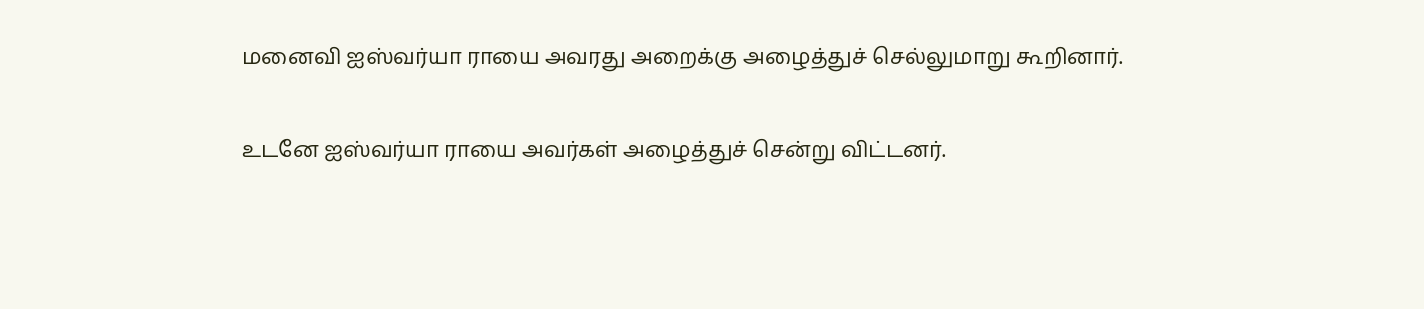மனைவி ஐஸ்வர்யா ராயை அவரது அறைக்கு அழைத்துச் செல்லுமாறு கூறினார்.

உடனே ஐஸ்வர்யா ராயை அவர்கள் அழைத்துச் சென்று விட்டனர்.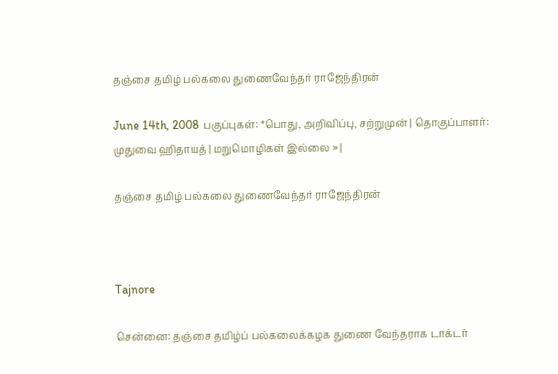தஞ்சை தமிழ் பல்கலை துணைவேந்தர் ராஜேந்திரன்

June 14th, 2008 பகுப்புகள்: *பொது, அறிவிப்பு, சற்றுமுன் | தொகுப்பாளர்: முதுவை ஹிதாயத் | மறுமொழிகள் இல்லை » |

தஞ்சை தமிழ் பல்கலை துணைவேந்தர் ராஜேந்திரன்



Tajnore

சென்னை: தஞ்சை தமிழ்ப் பல்கலைக்கழக துணை வேந்தராக டாக்டர்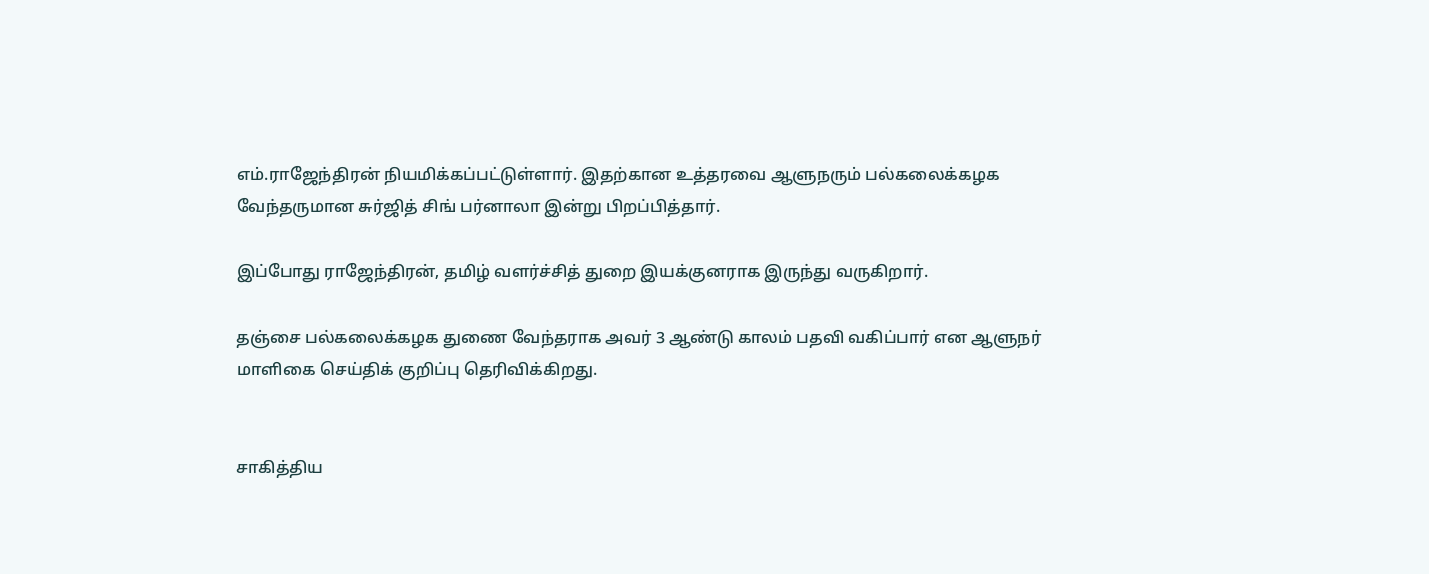எம்.ராஜேந்திரன் நியமிக்கப்பட்டுள்ளார். இதற்கான உத்தரவை ஆளுநரும் பல்கலைக்கழக வேந்தருமான சுர்ஜித் சிங் பர்னாலா இன்று பிறப்பித்தார்.

இப்போது ராஜேந்திரன், தமிழ் வளர்ச்சித் துறை இயக்குனராக இருந்து வருகிறார்.

தஞ்சை பல்கலைக்கழக துணை வேந்தராக அவர் 3 ஆண்டு காலம் பதவி வகிப்பார் என ஆளுநர் மாளிகை செய்திக் குறிப்பு தெரிவிக்கிறது.


சாகித்திய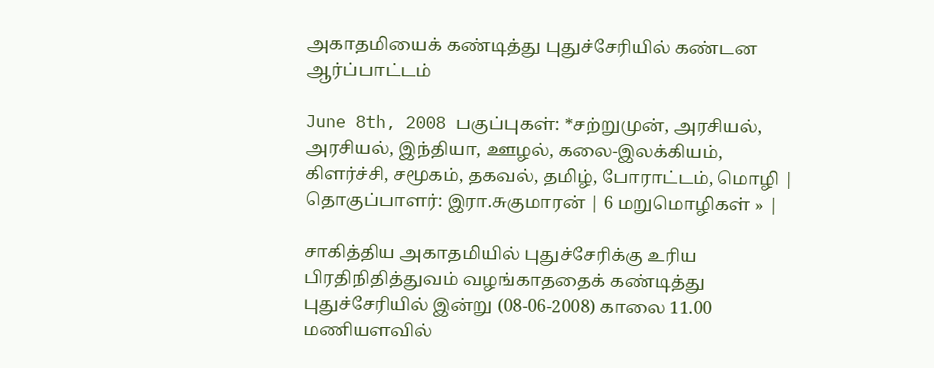அகாதமியைக் கண்டித்து புதுச்சேரியில் கண்டன ஆர்ப்பாட்டம்

June 8th, 2008 பகுப்புகள்: *சற்றுமுன், அரசியல், அரசியல், இந்தியா, ஊழல், கலை-இலக்கியம், கிளர்ச்சி, சமூகம், தகவல், தமிழ், போராட்டம், மொழி | தொகுப்பாளர்: இரா.சுகுமாரன் | 6 மறுமொழிகள் » |

சாகித்திய அகாதமியில் புதுச்சேரிக்கு உரிய பிரதிநிதித்துவம் வழங்காததைக் கண்டித்து புதுச்சேரியில் இன்று (08-06-2008) காலை 11.00 மணியளவில்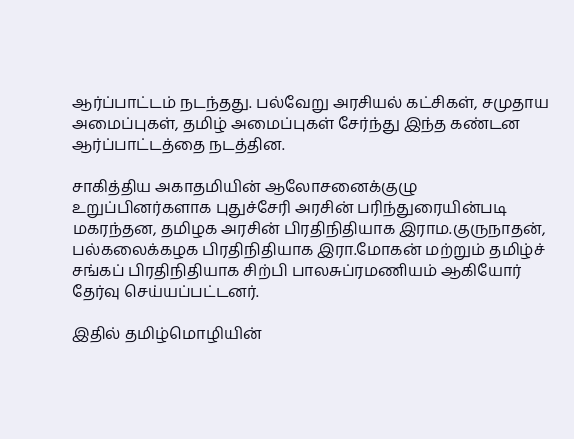ஆர்ப்பாட்டம் நடந்தது. பல்வேறு அரசியல் கட்சிகள், சமுதாய அமைப்புகள், தமிழ் அமைப்புகள் சேர்ந்து இந்த கண்டன ஆர்ப்பாட்டத்தை நடத்தின.

சாகித்திய அகாதமியின் ஆலோசனைக்குழு உறுப்பினர்களாக புதுச்சேரி அரசின் பரிந்துரையின்படி மகரந்தன, தமிழக அரசின் பிரதிநிதியாக இராம.குருநாதன், பல்கலைக்கழக பிரதிநிதியாக இரா.மோகன் மற்றும் தமிழ்ச் சங்கப் பிரதிநிதியாக சிற்பி பாலசுப்ரமணியம் ஆகியோர் தேர்வு செய்யப்பட்டனர்.

இதில் தமிழ்மொழியின்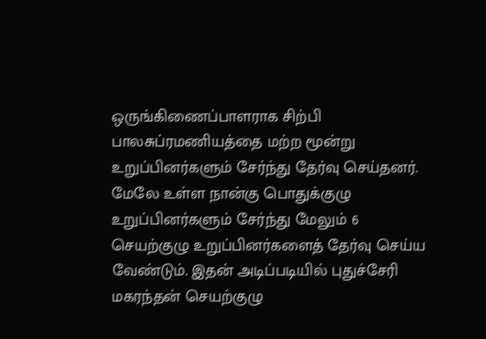ஒருங்கிணைப்பாளராக சிற்பி பாலசுப்ரமணியத்தை மற்ற மூன்று உறுப்பினர்களும் சேர்ந்து தேர்வு செய்தனர். மேலே உள்ள நான்கு பொதுக்குழு உறுப்பினர்களும் சேர்ந்து மேலும் 6 செயற்குழு உறுப்பினர்களைத் தேர்வு செய்ய வேண்டும். இதன் அடிப்படியில் புதுச்சேரி மகரந்தன் செயற்குழு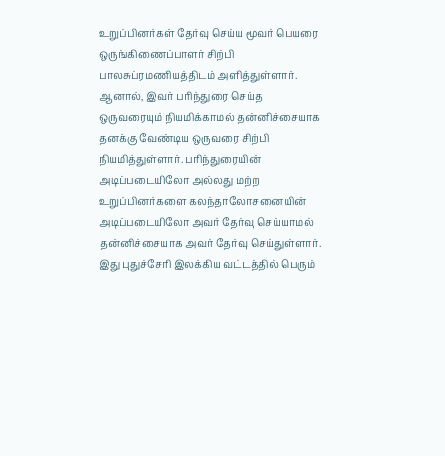உறுப்பினர்கள் தேர்வு செய்ய மூவர் பெயரை ஒருங்கிணைப்பாளர் சிற்பி பாலசுப்ரமணியத்திடம் அளித்துள்ளார். ஆனால், இவர் பரிந்துரை செய்த ஒருவரையும் நியமிக்காமல் தன்னிச்சையாக தனக்கு வேண்டிய ஒருவரை சிற்பி நியமித்துள்ளார். பரிந்துரையின் அடிப்படையிலோ அல்லது மற்ற உறுப்பினர்களை கலந்தாலோசனையின் அடிப்படையிலோ அவர் தேர்வு செய்யாமல் தன்னிச்சையாக அவர் தேர்வு செய்துள்ளார். இது புதுச்சேரி இலக்கிய வட்டத்தில் பெரும்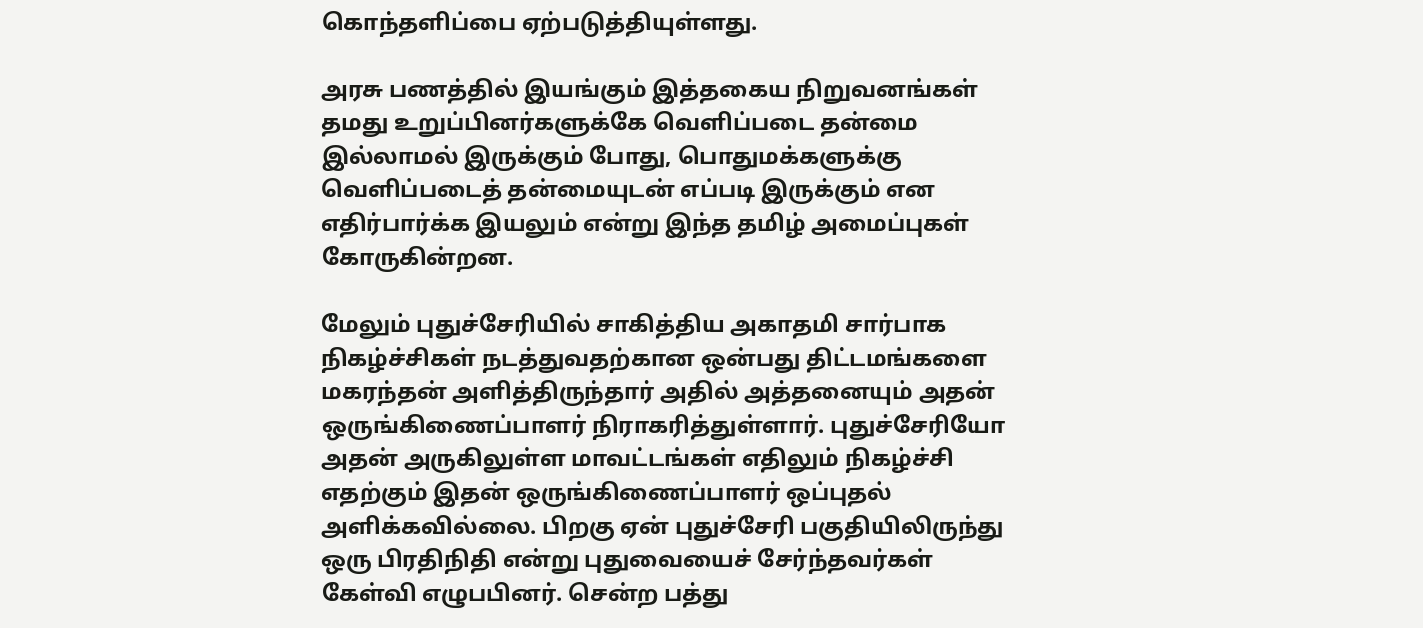கொந்தளிப்பை ஏற்படுத்தியுள்ளது.

அரசு பணத்தில் இயங்கும் இத்தகைய நிறுவனங்கள் தமது உறுப்பினர்களுக்கே வெளிப்படை தன்மை இல்லாமல் இருக்கும் போது, பொதுமக்களுக்கு வெளிப்படைத் தன்மையுடன் எப்படி இருக்கும் என எதிர்பார்க்க இயலும் என்று இந்த தமிழ் அமைப்புகள் கோருகின்றன.

மேலும் புதுச்சேரியில் சாகித்திய அகாதமி சார்பாக நிகழ்ச்சிகள் நடத்துவதற்கான ஒன்பது திட்டமங்களை மகரந்தன் அளித்திருந்தார் அதில் அத்தனையும் அதன் ஒருங்கிணைப்பாளர் நிராகரித்துள்ளார். புதுச்சேரியோ அதன் அருகிலுள்ள மாவட்டங்கள் எதிலும் நிகழ்ச்சி எதற்கும் இதன் ஒருங்கிணைப்பாளர் ஒப்புதல் அளிக்கவில்லை. பிறகு ஏன் புதுச்சேரி பகுதியிலிருந்து ஒரு பிரதிநிதி என்று புதுவையைச் சேர்ந்தவர்கள் கேள்வி எழுபபினர். சென்ற பத்து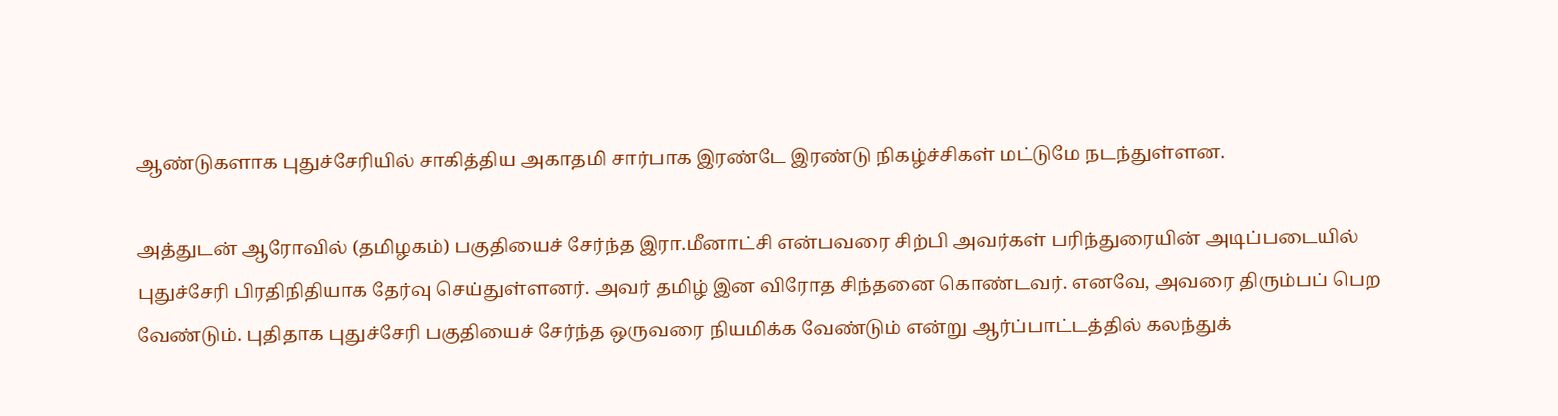ஆண்டுகளாக புதுச்சேரியில் சாகித்திய அகாதமி சார்பாக இரண்டே இரண்டு நிகழ்ச்சிகள் மட்டுமே நடந்துள்ளன.

அத்துடன் ஆரோவில் (தமிழகம்) பகுதியைச் சேர்ந்த இரா.மீனாட்சி என்பவரை சிற்பி அவர்கள் பரிந்துரையின் அடிப்படையில் புதுச்சேரி பிரதிநிதியாக தேர்வு செய்துள்ளனர். அவர் தமிழ் இன விரோத சிந்தனை கொண்டவர். எனவே, அவரை திரும்பப் பெற வேண்டும். புதிதாக புதுச்சேரி பகுதியைச் சேர்ந்த ஒருவரை நியமிக்க வேண்டும் என்று ஆர்ப்பாட்டத்தில் கலந்துக்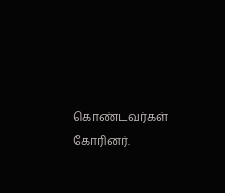கொண்டவர்கள் கோரினர்.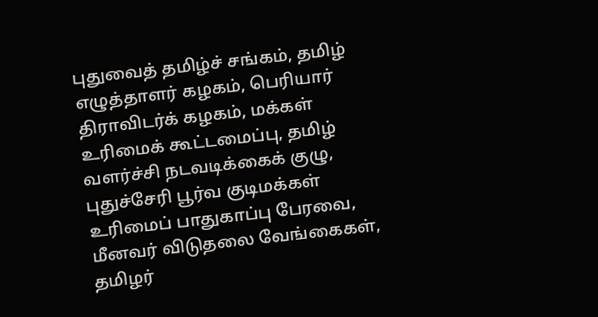புதுவைத் தமிழ்ச் சங்கம், தமிழ் எழுத்தாளர் கழகம், பெரியார் திராவிடர்க் கழகம், மக்கள் உரிமைக் கூட்டமைப்பு, தமிழ் வளர்ச்சி நடவடிக்கைக் குழு, புதுச்சேரி பூர்வ குடிமக்கள் உரிமைப் பாதுகாப்பு பேரவை, மீனவர் விடுதலை வேங்கைகள், தமிழர்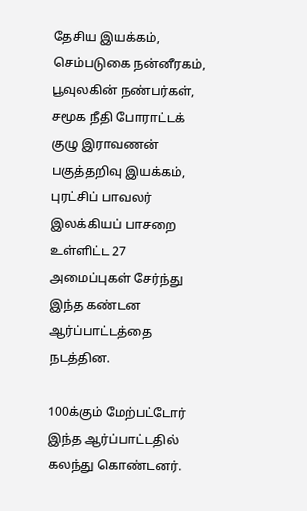தேசிய இயக்கம், செம்படுகை நன்னீரகம், பூவுலகின் நண்பர்கள், சமூக நீதி போராட்டக் குழு இராவணன் பகுத்தறிவு இயக்கம், புரட்சிப் பாவலர் இலக்கியப் பாசறை உள்ளிட்ட 27 அமைப்புகள் சேர்ந்து இந்த கண்டன ஆர்ப்பாட்டத்தை நடத்தின.

100க்கும் மேற்பட்டோர் இந்த ஆர்ப்பாட்டதில் கலந்து கொண்டனர்.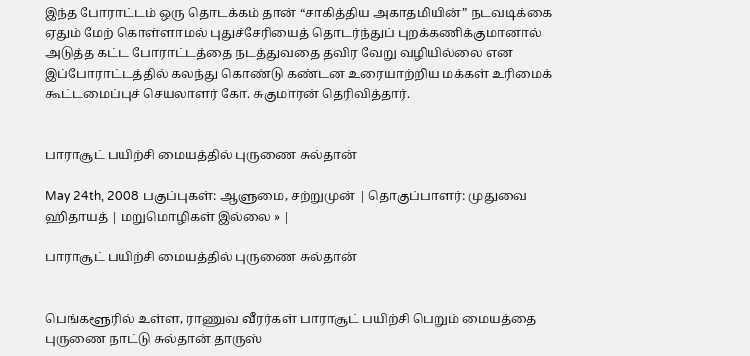இந்த போராட்டம் ஒரு தொடக்கம் தான் “சாகித்திய அகாதமியின்” நடவடிக்கை ஏதும் மேற் கொள்ளாமல் புதுச்சேரியைத் தொடர்ந்துப் புறக்கணிக்குமானால் அடுத்த கட்ட போராட்டத்தை நடத்துவதை தவிர வேறு வழியில்லை என இப்போராட்டத்தில் கலந்து கொண்டு கண்டன உரையாற்றிய மக்கள் உரிமைக் கூட்டமைப்புச் செயலாளர் கோ. சுகுமாரன் தெரிவித்தார்.


பாராசூட் பயிற்சி மையத்தில் புருணை சுல்தான்

May 24th, 2008 பகுப்புகள்: ஆளுமை, சற்றுமுன் | தொகுப்பாளர்: முதுவை ஹிதாயத் | மறுமொழிகள் இல்லை » |

பாராசூட் பயிற்சி மையத்தில் புருணை சுல்தான்


பெங்களூரில் உள்ள, ராணுவ வீரர்கள் பாராசூட் பயிற்சி பெறும் மையத்தை புருணை நாட்டு சுல்தான் தாருஸ்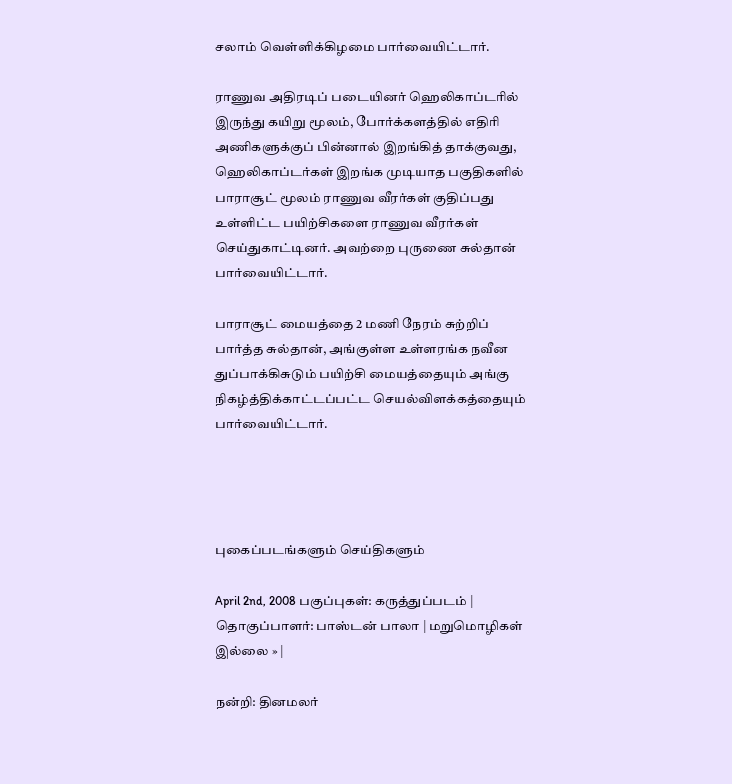சலாம் வெள்ளிக்கிழமை பார்வையிட்டார்.

ராணுவ அதிரடிப் படையினர் ஹெலிகாப்டரில் இருந்து கயிறு மூலம், போர்க்களத்தில் எதிரி அணிகளுக்குப் பின்னால் இறங்கித் தாக்குவது, ஹெலிகாப்டர்கள் இறங்க முடியாத பகுதிகளில் பாராசூட் மூலம் ராணுவ வீரர்கள் குதிப்பது உள்ளிட்ட பயிற்சிகளை ராணுவ வீரர்கள் செய்துகாட்டினர். அவற்றை புருணை சுல்தான் பார்வையிட்டார்.

பாராசூட் மையத்தை 2 மணி நேரம் சுற்றிப் பார்த்த சுல்தான், அங்குள்ள உள்ளரங்க நவீன துப்பாக்கிசுடும் பயிற்சி மையத்தையும் அங்கு நிகழ்த்திக்காட்டப்பட்ட செயல்விளக்கத்தையும் பார்வையிட்டார்.




புகைப்படங்களும் செய்திகளும்

April 2nd, 2008 பகுப்புகள்: கருத்துப்படம் | தொகுப்பாளர்: பாஸ்டன் பாலா | மறுமொழிகள் இல்லை » |

நன்றி: தினமலர்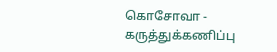கொசோவா - கருத்துக்கணிப்பு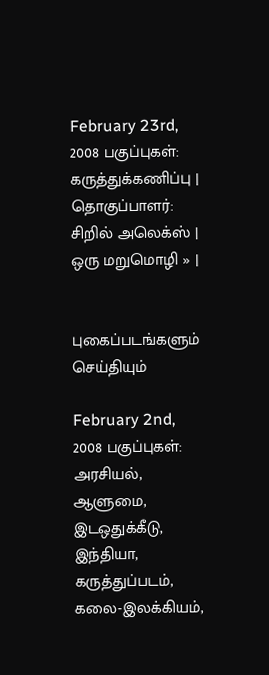February 23rd, 2008 பகுப்புகள்: கருத்துக்கணிப்பு | தொகுப்பாளர்: சிறில் அலெக்ஸ் | ஒரு மறுமொழி » |


புகைப்படங்களும் செய்தியும்

February 2nd, 2008 பகுப்புகள்: அரசியல், ஆளுமை, இடஒதுக்கீடு, இந்தியா, கருத்துப்படம், கலை-இலக்கியம்,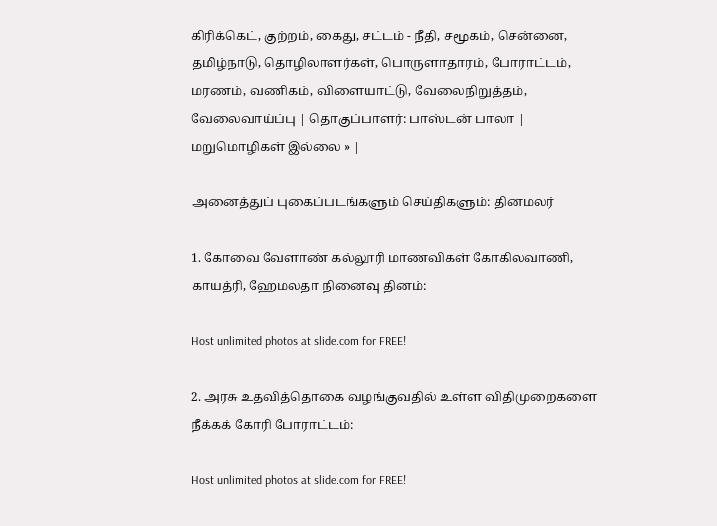கிரிக்கெட், குற்றம், கைது, சட்டம் - நீதி, சமூகம், சென்னை, தமிழ்நாடு, தொழிலாளர்கள், பொருளாதாரம், போராட்டம், மரணம், வணிகம், விளையாட்டு, வேலைநிறுத்தம், வேலைவாய்ப்பு | தொகுப்பாளர்: பாஸ்டன் பாலா | மறுமொழிகள் இல்லை » |

அனைத்துப் புகைப்படங்களும் செய்திகளும்: தினமலர்

1. கோவை வேளாண் கல்லூரி மாணவிகள் கோகிலவாணி, காயத்ரி, ஹேமலதா நினைவு தினம்:

Host unlimited photos at slide.com for FREE!

2. அரசு உதவித்தொகை வழங்குவதில் உள்ள விதிமுறைகளை நீக்கக் கோரி போராட்டம்:

Host unlimited photos at slide.com for FREE!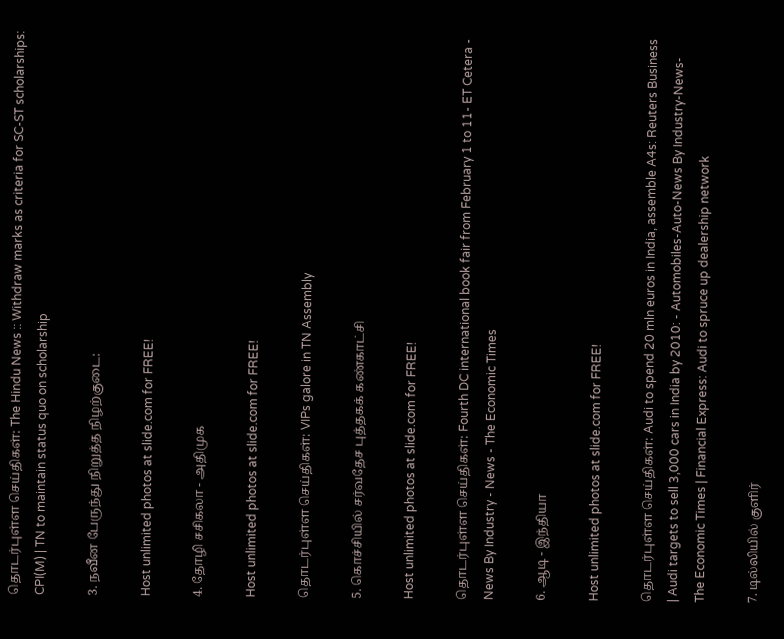தொடர்புள்ள செய்திகள்: The Hindu News :: Withdraw marks as criteria for SC-ST scholarships: CPI(M) | TN to maintain status quo on scholarship

3. நவீன பேருந்து நிறுத்த நிழற்குடை:

Host unlimited photos at slide.com for FREE!

4. தோழி சசிகலா - அதிமுக

Host unlimited photos at slide.com for FREE!

தொடர்புள்ள செய்திகள்: VIPs galore in TN Assembly

5. கொச்சியில் சர்வதேச புத்தகக் கண்காட்சி

Host unlimited photos at slide.com for FREE!

தொடர்புள்ள செய்திகள்: Fourth DC international book fair from February 1 to 11- ET Cetera - News By Industry - News - The Economic Times

6. ஆடி - இந்தியா

Host unlimited photos at slide.com for FREE!

தொடர்புள்ள செய்திகள்: Audi to spend 20 mln euros in India, assemble A4s: Reuters Business | Audi targets to sell 3,000 cars in India by 2010: - Automobiles-Auto-News By Industry-News-The Economic Times | Financial Express: Audi to spruce up dealership network

7. டில்லியில் குளிர்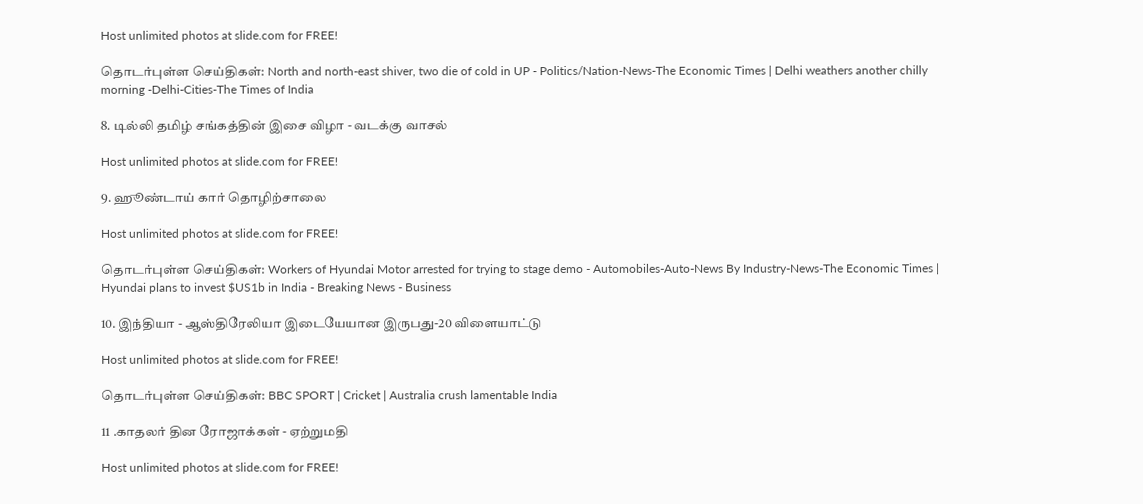Host unlimited photos at slide.com for FREE!

தொடர்புள்ள செய்திகள்: North and north-east shiver, two die of cold in UP - Politics/Nation-News-The Economic Times | Delhi weathers another chilly morning -Delhi-Cities-The Times of India

8. டில்லி தமிழ் சங்கத்தின் இசை விழா - வடக்கு வாசல்

Host unlimited photos at slide.com for FREE!

9. ஹூண்டாய் கார் தொழிற்சாலை

Host unlimited photos at slide.com for FREE!

தொடர்புள்ள செய்திகள்: Workers of Hyundai Motor arrested for trying to stage demo - Automobiles-Auto-News By Industry-News-The Economic Times | Hyundai plans to invest $US1b in India - Breaking News - Business

10. இந்தியா - ஆஸ்திரேலியா இடையேயான இருபது-20 விளையாட்டு

Host unlimited photos at slide.com for FREE!

தொடர்புள்ள செய்திகள்: BBC SPORT | Cricket | Australia crush lamentable India

11 .காதலர் தின ரோஜாக்கள் - ஏற்றுமதி

Host unlimited photos at slide.com for FREE!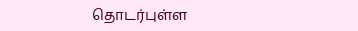தொடர்புள்ள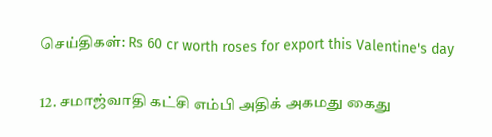செய்திகள்: Rs 60 cr worth roses for export this Valentine's day

12. சமாஜ்வாதி கட்சி எம்பி அதிக் அகமது கைது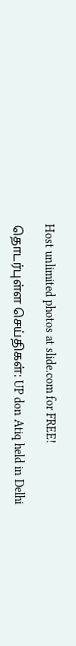Host unlimited photos at slide.com for FREE!

தொடர்புள்ள செய்திகள்: UP don Atiq held in Delhi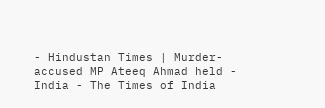- Hindustan Times | Murder-accused MP Ateeq Ahmad held - India - The Times of India